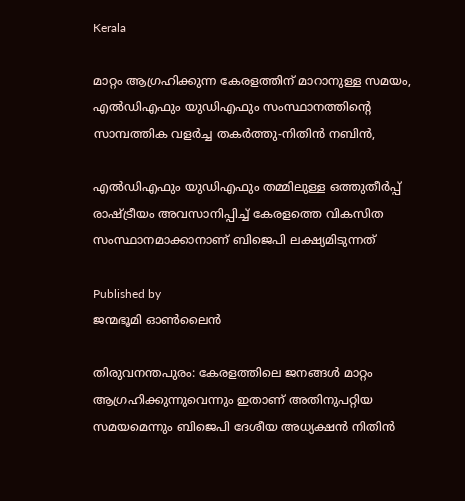Kerala

മാറ്റം ആഗ്രഹിക്കുന്ന കേരളത്തിന് മാറാനുള്ള സമയം, എല്‍ഡിഎഫും യുഡിഎഫും സംസ്ഥാനത്തിന്റെ സാമ്പത്തിക വളര്‍ച്ച തകര്‍ത്തു-നിതിന്‍ നബിന്‍,

എല്‍ഡിഎഫും യുഡിഎഫും തമ്മിലുള്ള ഒത്തുതീര്‍പ്പ് രാഷ്ട്രീയം അവസാനിപ്പിച്ച് കേരളത്തെ വികസിത സംസ്ഥാനമാക്കാനാണ് ബിജെപി ലക്ഷ്യമിടുന്നത്

Published by
ജന്മഭൂമി ഓണ്‍ലൈന്‍

തിരുവനന്തപുരം: കേരളത്തിലെ ജനങ്ങള്‍ മാറ്റം ആഗ്രഹിക്കുന്നുവെന്നും ഇതാണ് അതിനുപറ്റിയ സമയമെന്നും ബിജെപി ദേശീയ അധ്യക്ഷന്‍ നിതിന്‍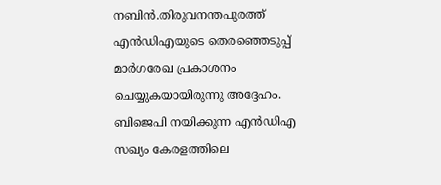നബിന്‍.തിരുവനന്തപുരത്ത് എന്‍ഡിഎയുടെ തെരഞ്ഞെടുപ്പ് മാര്‍ഗരേഖ പ്രകാശനം ചെയ്യുകയായിരുന്നു അദ്ദേഹം. ബിജെപി നയിക്കുന്ന എന്‍ഡിഎ സഖ്യം കേരളത്തിലെ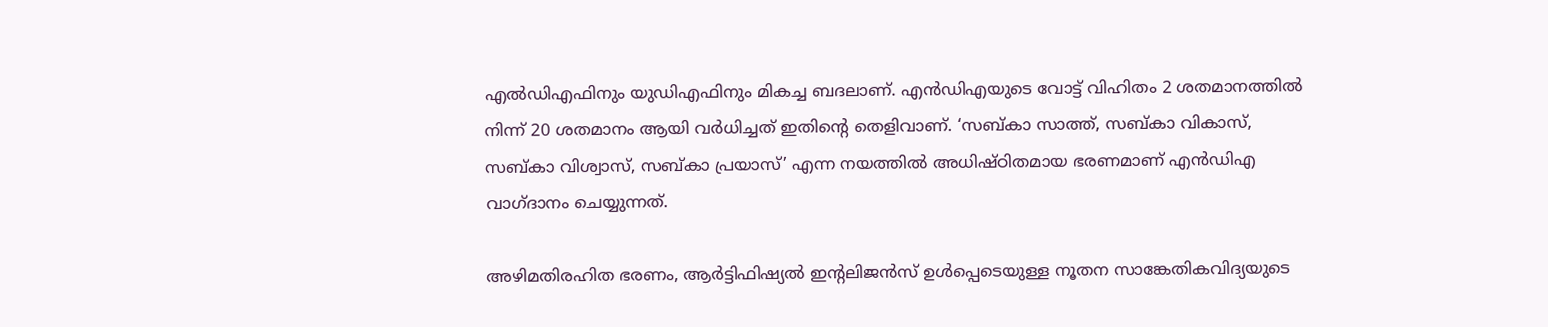എല്‍ഡിഎഫിനും യുഡിഎഫിനും മികച്ച ബദലാണ്. എന്‍ഡിഎയുടെ വോട്ട് വിഹിതം 2 ശതമാനത്തില്‍ നിന്ന് 20 ശതമാനം ആയി വര്‍ധിച്ചത് ഇതിന്റെ തെളിവാണ്. ‘സബ്കാ സാത്ത്, സബ്കാ വികാസ്, സബ്കാ വിശ്വാസ്, സബ്കാ പ്രയാസ്’ എന്ന നയത്തില്‍ അധിഷ്ഠിതമായ ഭരണമാണ് എന്‍ഡിഎ വാഗ്ദാനം ചെയ്യുന്നത്.

അഴിമതിരഹിത ഭരണം, ആര്‍ട്ടിഫിഷ്യല്‍ ഇന്റലിജന്‍സ് ഉള്‍പ്പെടെയുള്ള നൂതന സാങ്കേതികവിദ്യയുടെ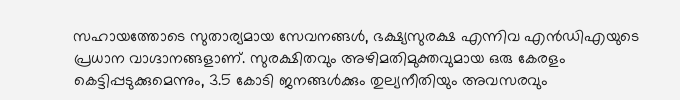സഹായത്തോടെ സുതാര്യമായ സേവനങ്ങള്‍, ഭക്ഷ്യസുരക്ഷ എന്നിവ എന്‍ഡിഎയുടെ പ്രധാന വാഗ്ദാനങ്ങളാണ്. സുരക്ഷിതവും അഴിമതിമുക്തവുമായ ഒരു കേരളം കെട്ടിപ്പടുക്കുമെന്നും, 3.5 കോടി ജനങ്ങള്‍ക്കും തുല്യനീതിയും അവസരവും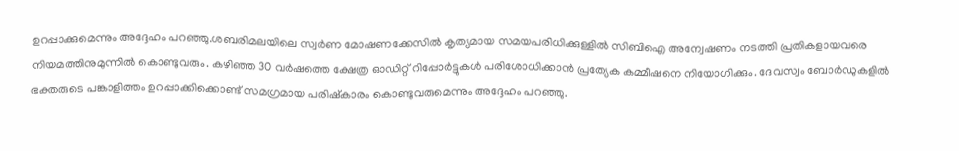ഉറപ്പാക്കുമെന്നും അദ്ദേഹം പറഞ്ഞു.ശബരിമലയിലെ സ്വര്‍ണ മോഷണക്കേസില്‍ കൃത്യമായ സമയപരിധിക്കുള്ളില്‍ സിബിഐ അന്വേഷണം നടത്തി പ്രതികളായവരെ നിയമത്തിനുമുന്നില്‍ കൊണ്ടുവരും. കഴിഞ്ഞ 30 വര്‍ഷത്തെ ക്ഷേത്ര ഓഡിറ്റ് റിപ്പോര്‍ട്ടുകള്‍ പരിശോധിക്കാന്‍ പ്രത്യേക കമ്മീഷനെ നിയോഗിക്കും. ദേവസ്വം ബോര്‍ഡുകളില്‍ ഭക്തരുടെ പങ്കാളിത്തം ഉറപ്പാക്കിക്കൊണ്ട് സമഗ്രമായ പരിഷ്‌കാരം കൊണ്ടുവരുമെന്നും അദ്ദേഹം പറഞ്ഞു.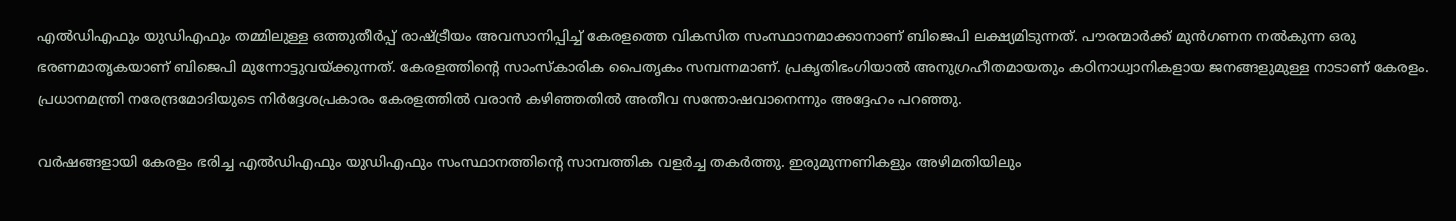എല്‍ഡിഎഫും യുഡിഎഫും തമ്മിലുള്ള ഒത്തുതീര്‍പ്പ് രാഷ്‌ട്രീയം അവസാനിപ്പിച്ച് കേരളത്തെ വികസിത സംസ്ഥാനമാക്കാനാണ് ബിജെപി ലക്ഷ്യമിടുന്നത്. പൗരന്മാര്‍ക്ക് മുന്‍ഗണന നല്‍കുന്ന ഒരു ഭരണമാതൃകയാണ് ബിജെപി മുന്നോട്ടുവയ്‌ക്കുന്നത്. കേരളത്തിന്റെ സാംസ്‌കാരിക പൈതൃകം സമ്പന്നമാണ്. പ്രകൃതിഭംഗിയാല്‍ അനുഗ്രഹീതമായതും കഠിനാധ്വാനികളായ ജനങ്ങളുമുള്ള നാടാണ് കേരളം. പ്രധാനമന്ത്രി നരേന്ദ്രമോദിയുടെ നിര്‍ദ്ദേശപ്രകാരം കേരളത്തില്‍ വരാന്‍ കഴിഞ്ഞതില്‍ അതീവ സന്തോഷവാനെന്നും അദ്ദേഹം പറഞ്ഞു.

വര്‍ഷങ്ങളായി കേരളം ഭരിച്ച എല്‍ഡിഎഫും യുഡിഎഫും സംസ്ഥാനത്തിന്റെ സാമ്പത്തിക വളര്‍ച്ച തകര്‍ത്തു. ഇരുമുന്നണികളും അഴിമതിയിലും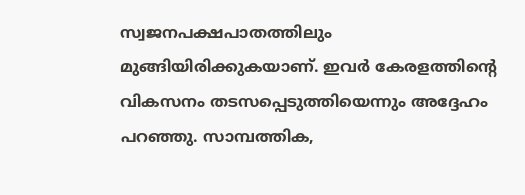സ്വജനപക്ഷപാതത്തിലും മുങ്ങിയിരിക്കുകയാണ്. ഇവര്‍ കേരളത്തിന്റെ വികസനം തടസപ്പെടുത്തിയെന്നും അദ്ദേഹം പറഞ്ഞു. സാമ്പത്തിക,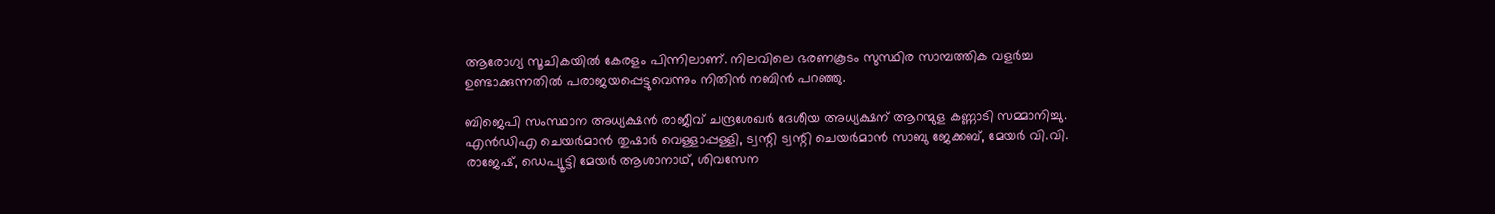ആരോഗ്യ സൂചികയില്‍ കേരളം പിന്നിലാണ്. നിലവിലെ ഭരണകൂടം സുസ്ഥിര സാമ്പത്തിക വളര്‍ച്ച ഉണ്ടാക്കുന്നതില്‍ പരാജയപ്പെട്ടുവെന്നും നിതിന്‍ നബിന്‍ പറഞ്ഞു.

ബിജെപി സംസ്ഥാന അധ്യക്ഷന്‍ രാജീവ് ചന്ദ്രശേഖര്‍ ദേശീയ അധ്യക്ഷന് ആറന്മുള കണ്ണാടി സമ്മാനിച്ചു. എന്‍ഡിഎ ചെയര്‍മാന്‍ തുഷാര്‍ വെള്ളാപ്പള്ളി, ട്വന്റി ട്വന്റി ചെയര്‍മാന്‍ സാബു ജേക്കബ്, മേയര്‍ വി.വി. രാജേഷ്, ഡെപ്യൂട്ടി മേയര്‍ ആശാനാഥ്, ശിവസേന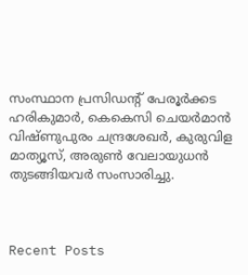സംസ്ഥാന പ്രസിഡന്റ് പേരൂര്‍ക്കട ഹരികുമാര്‍, കെകെസി ചെയര്‍മാന്‍ വിഷ്ണുപുരം ചന്ദ്രശേഖര്‍, കുരുവിള മാത്യൂസ്, അരുണ്‍ വേലായുധന്‍ തുടങ്ങിയവര്‍ സംസാരിച്ചു.



Recent Posts